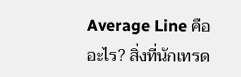Average Line คืออะไร? สิ่งที่นักเทรด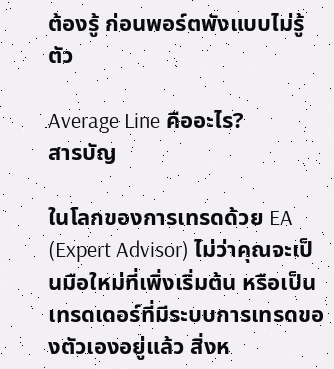ต้องรู้ ก่อนพอร์ตพังแบบไม่รู้ตัว

Average Line คืออะไร?
สารบัญ

ในโลกของการเทรดด้วย EA (Expert Advisor) ไม่ว่าคุณจะเป็นมือใหม่ที่เพิ่งเริ่มต้น หรือเป็นเทรดเดอร์ที่มีระบบการเทรดของตัวเองอยู่แล้ว สิ่งห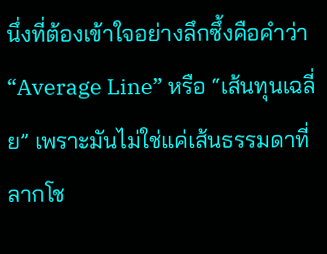นึ่งที่ต้องเข้าใจอย่างลึกซึ้งคือคำว่า “Average Line” หรือ “เส้นทุนเฉลี่ย” เพราะมันไม่ใช่แค่เส้นธรรมดาที่ลากโช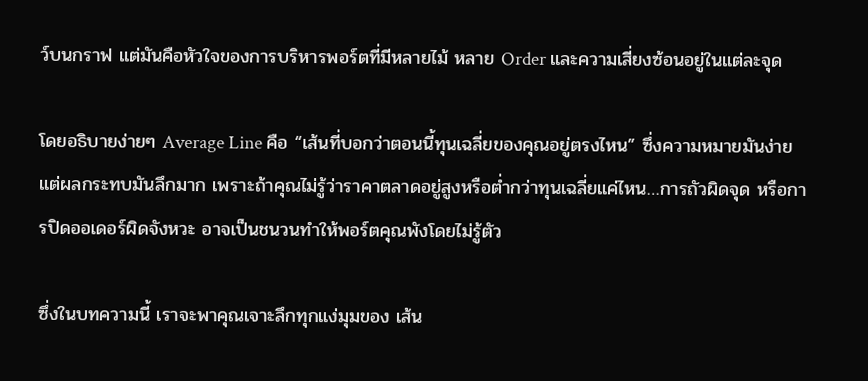ว์บนกราฟ แต่มันคือหัวใจของการบริหารพอร์ตที่มีหลายไม้ หลาย Order และความเสี่ยงซ้อนอยู่ในแต่ละจุด

โดยอธิบายง่ายๆ Average Line คือ “เส้นที่บอกว่าตอนนี้ทุนเฉลี่ยของคุณอยู่ตรงไหน” ซึ่งความหมายมันง่าย แต่ผลกระทบมันลึกมาก เพราะถ้าคุณไม่รู้ว่าราคาตลาดอยู่สูงหรือต่ำกว่าทุนเฉลี่ยแค่ไหน…การถัวผิดจุด หรือการปิดออเดอร์ผิดจังหวะ อาจเป็นชนวนทำให้พอร์ตคุณพังโดยไม่รู้ตัว

ซึ่งในบทความนี้ เราจะพาคุณเจาะลึกทุกแง่มุมของ เส้น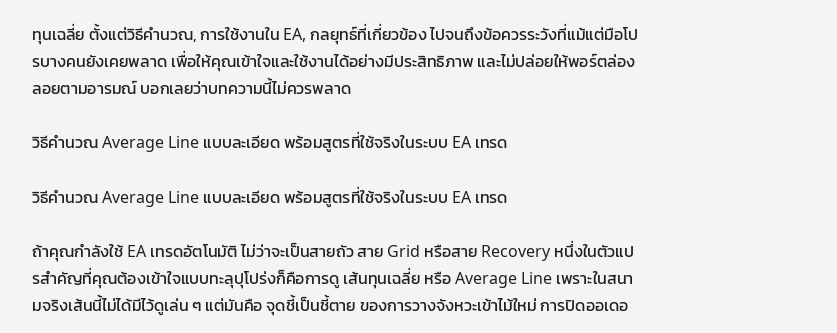ทุนเฉลี่ย ตั้งแต่วิธีคำนวณ, การใช้งานใน EA, กลยุทธ์ที่เกี่ยวข้อง ไปจนถึงข้อควรระวังที่แม้แต่มือโปรบางคนยังเคยพลาด เพื่อให้คุณเข้าใจและใช้งานได้อย่างมีประสิทธิภาพ และไม่ปล่อยให้พอร์ตล่องลอยตามอารมณ์ บอกเลยว่าบทความนี้ไม่ควรพลาด

วิธีคำนวณ Average Line แบบละเอียด พร้อมสูตรที่ใช้จริงในระบบ EA เทรด

วิธีคำนวณ Average Line แบบละเอียด พร้อมสูตรที่ใช้จริงในระบบ EA เทรด

ถ้าคุณกำลังใช้ EA เทรดอัตโนมัติ ไม่ว่าจะเป็นสายถัว สาย Grid หรือสาย Recovery หนึ่งในตัวแปรสำคัญที่คุณต้องเข้าใจแบบทะลุปุโปร่งก็คือการดู เส้นทุนเฉลี่ย หรือ Average Line เพราะในสนามจริงเส้นนี้ไม่ได้มีไว้ดูเล่น ๆ แต่มันคือ จุดชี้เป็นชี้ตาย ของการวางจังหวะเข้าไม้ใหม่ การปิดออเดอ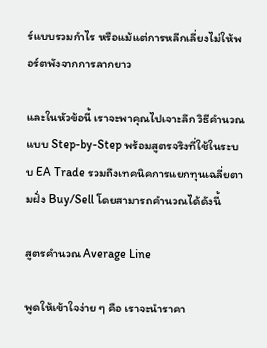ร์แบบรวมกำไร หรือแม้แต่การหลีกเลี่ยงไม่ให้พอร์ตพังจากการลากยาว

และในหัวข้อนี้ เราจะพาคุณไปเจาะลึก วิธีคำนวณ แบบ Step-by-Step พร้อมสูตรจริงที่ใช้ในระบบ EA Trade รวมถึงเทคนิคการแยกทุนเฉลี่ยตามฝั่ง Buy/Sell โดยสามารถคำนวณได้ดังนี้

สูตรคำนวณ Average Line

พูดให้เข้าใจง่าย ๆ คือ เราจะนำราคา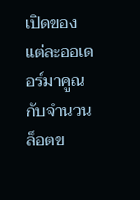เปิดของแต่ละออเดอร์มาคูณกับจำนวนล็อตข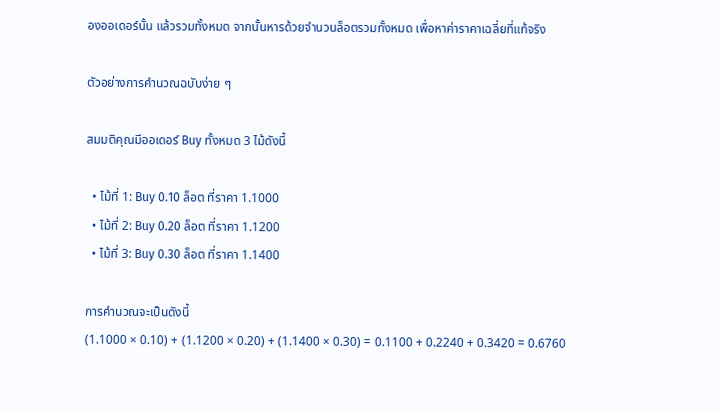องออเดอร์นั้น แล้วรวมทั้งหมด จากนั้นหารด้วยจำนวนล็อตรวมทั้งหมด เพื่อหาค่าราคาเฉลี่ยที่แท้จริง

ตัวอย่างการคำนวณฉบับง่าย ๆ

สมมติคุณมีออเดอร์ Buy ทั้งหมด 3 ไม้ดังนี้

  • ไม้ที่ 1: Buy 0.10 ล็อต ที่ราคา 1.1000
  • ไม้ที่ 2: Buy 0.20 ล็อต ที่ราคา 1.1200
  • ไม้ที่ 3: Buy 0.30 ล็อต ที่ราคา 1.1400

การคำนวณจะเป็นดังนี้
(1.1000 × 0.10) + (1.1200 × 0.20) + (1.1400 × 0.30) = 0.1100 + 0.2240 + 0.3420 = 0.6760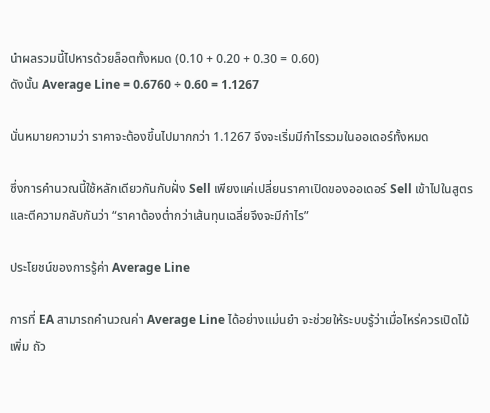นำผลรวมนี้ไปหารด้วยล็อตทั้งหมด (0.10 + 0.20 + 0.30 = 0.60)
ดังนั้น Average Line = 0.6760 ÷ 0.60 = 1.1267

นั่นหมายความว่า ราคาจะต้องขึ้นไปมากกว่า 1.1267 จึงจะเริ่มมีกำไรรวมในออเดอร์ทั้งหมด

ซึ่งการคำนวณนี้ใช้หลักเดียวกันกับฝั่ง Sell เพียงแค่เปลี่ยนราคาเปิดของออเดอร์ Sell เข้าไปในสูตร และตีความกลับกันว่า “ราคาต้องต่ำกว่าเส้นทุนเฉลี่ยจึงจะมีกำไร”

ประโยชน์ของการรู้ค่า Average Line

การที่ EA สามารถคำนวณค่า Average Line ได้อย่างแม่นยำ จะช่วยให้ระบบรู้ว่าเมื่อไหร่ควรเปิดไม้เพิ่ม ถัว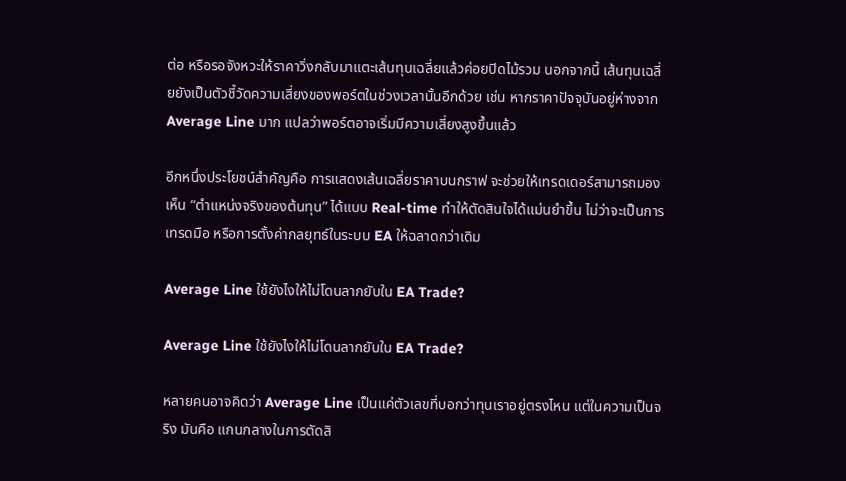ต่อ หรือรอจังหวะให้ราคาวิ่งกลับมาแตะเส้นทุนเฉลี่ยแล้วค่อยปิดไม้รวม นอกจากนี้ เส้นทุนเฉลี่ยยังเป็นตัวชี้วัดความเสี่ยงของพอร์ตในช่วงเวลานั้นอีกด้วย เช่น หากราคาปัจจุบันอยู่ห่างจาก Average Line มาก แปลว่าพอร์ตอาจเริ่มมีความเสี่ยงสูงขึ้นแล้ว

อีกหนึ่งประโยชน์สำคัญคือ การแสดงเส้นเฉลี่ยราคาบนกราฟ จะช่วยให้เทรดเดอร์สามารถมองเห็น “ตำแหน่งจริงของต้นทุน” ได้แบบ Real-time ทำให้ตัดสินใจได้แม่นยำขึ้น ไม่ว่าจะเป็นการเทรดมือ หรือการตั้งค่ากลยุทธ์ในระบบ EA ให้ฉลาดกว่าเดิม

Average Line ใช้ยังไงให้ไม่โดนลากยับใน EA Trade?

Average Line ใช้ยังไงให้ไม่โดนลากยับใน EA Trade?

หลายคนอาจคิดว่า Average Line เป็นแค่ตัวเลขที่บอกว่าทุนเราอยู่ตรงไหน แต่ในความเป็นจริง มันคือ แกนกลางในการตัดสิ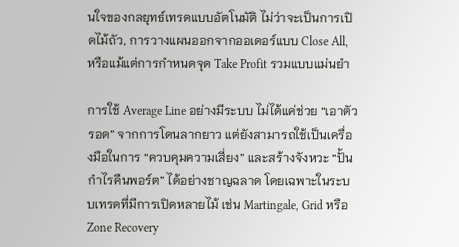นใจของกลยุทธ์เทรดแบบอัตโนมัติ ไม่ว่าจะเป็นการเปิดไม้ถัว, การวางแผนออกจากออเดอร์แบบ Close All, หรือแม้แต่การกำหนดจุด Take Profit รวมแบบแม่นยำ

การใช้ Average Line อย่างมีระบบ ไม่ได้แค่ช่วย “เอาตัวรอด” จากการโดนลากยาว แต่ยังสามารถใช้เป็นเครื่องมือในการ “ควบคุมความเสี่ยง” และสร้างจังหวะ “ปั้นกำไรคืนพอร์ต” ได้อย่างชาญฉลาด โดยเฉพาะในระบบเทรดที่มีการเปิดหลายไม้ เช่น Martingale, Grid หรือ Zone Recovery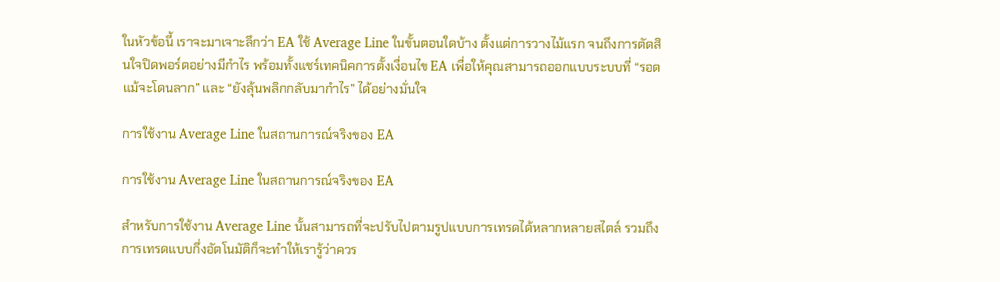ในหัวข้อนี้ เราจะมาเจาะลึกว่า EA ใช้ Average Line ในขั้นตอนใดบ้าง ตั้งแต่การวางไม้แรก จนถึงการตัดสินใจปิดพอร์ตอย่างมีกำไร พร้อมทั้งแชร์เทคนิคการตั้งเงื่อนไข EA เพื่อให้คุณสามารถออกแบบระบบที่ “รอดแม้จะโดนลาก” และ “ยังลุ้นพลิกกลับมากำไร” ได้อย่างมั่นใจ

การใช้งาน Average Line ในสถานการณ์จริงของ EA

การใช้งาน Average Line ในสถานการณ์จริงของ EA

สำหรับการใช้งาน Average Line นั้นสามารถที่จะปรับไปตามรูปแบบการเทรดได้หลากหลายสไตล์ รวมถึงการเทรดแบบกึ่งอัตโนมัติก็จะทำให้เรารู้ว่าควร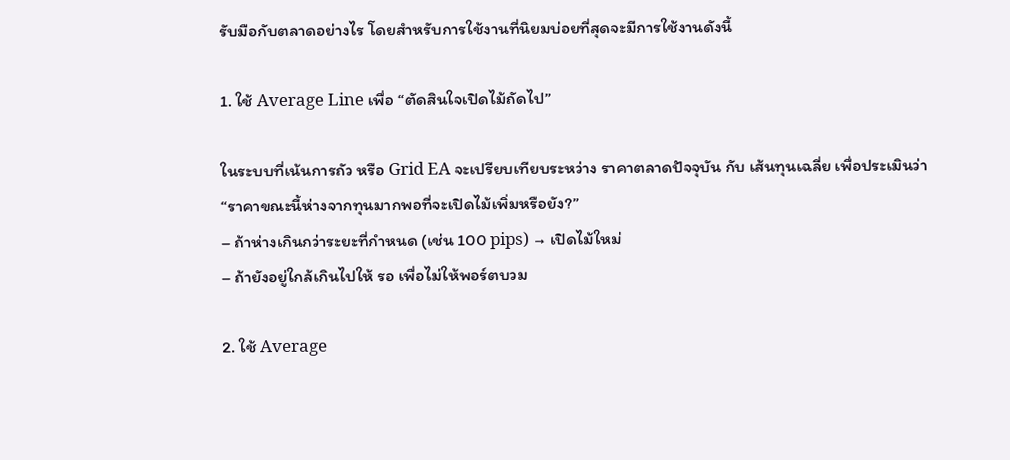รับมือกับตลาดอย่างไร โดยสำหรับการใช้งานที่นิยมบ่อยที่สุดจะมีการใช้งานดังนี้

1. ใช้ Average Line เพื่อ “ตัดสินใจเปิดไม้ถัดไป”

ในระบบที่เน้นการถัว หรือ Grid EA จะเปรียบเทียบระหว่าง ราคาตลาดปัจจุบัน กับ เส้นทุนเฉลี่ย เพื่อประเมินว่า
“ราคาขณะนี้ห่างจากทุนมากพอที่จะเปิดไม้เพิ่มหรือยัง?”
– ถ้าห่างเกินกว่าระยะที่กำหนด (เช่น 100 pips) → เปิดไม้ใหม่
– ถ้ายังอยู่ใกล้เกินไปให้ รอ เพื่อไม่ให้พอร์ตบวม

2. ใช้ Average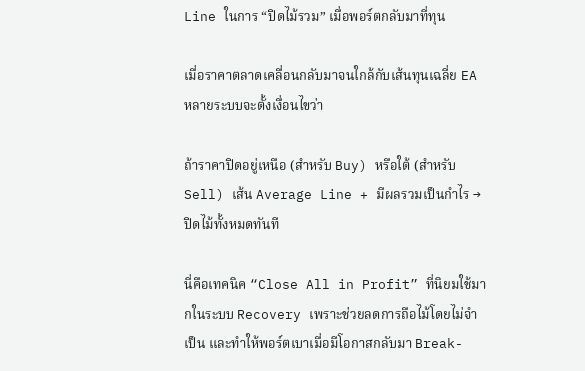Line ในการ “ปิดไม้รวม” เมื่อพอร์ตกลับมาที่ทุน

เมื่อราคาตลาดเคลื่อนกลับมาจนใกล้กับเส้นทุนเฉลี่ย EA หลายระบบจะตั้งเงื่อนไขว่า

ถ้าราคาปิดอยู่เหนือ (สำหรับ Buy) หรือใต้ (สำหรับ Sell) เส้น Average Line + มีผลรวมเป็นกำไร → ปิดไม้ทั้งหมดทันที

นี่คือเทคนิค “Close All in Profit” ที่นิยมใช้มากในระบบ Recovery เพราะช่วยลดการถือไม้โดยไม่จำเป็น และทำให้พอร์ตเบาเมื่อมีโอกาสกลับมา Break-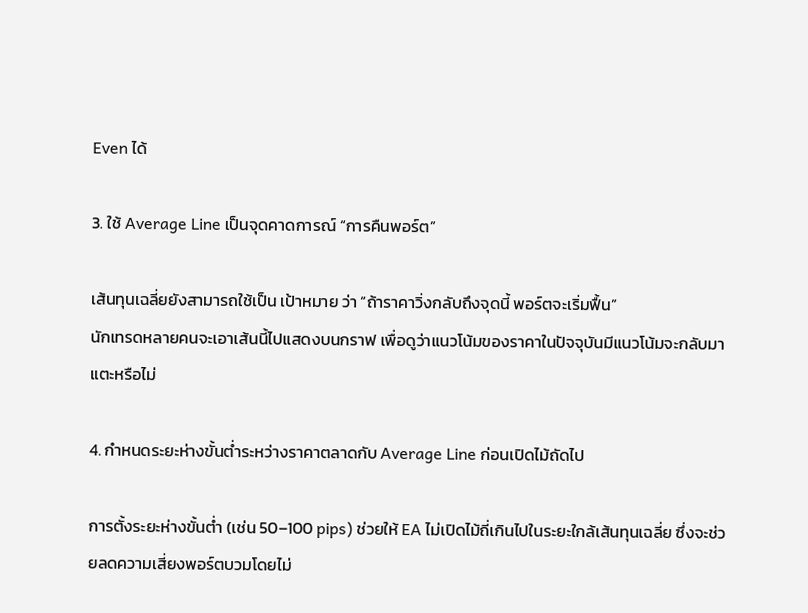Even ได้

3. ใช้ Average Line เป็นจุดคาดการณ์ “การคืนพอร์ต”

เส้นทุนเฉลี่ยยังสามารถใช้เป็น เป้าหมาย ว่า “ถ้าราคาวิ่งกลับถึงจุดนี้ พอร์ตจะเริ่มฟื้น”
นักเทรดหลายคนจะเอาเส้นนี้ไปแสดงบนกราฟ เพื่อดูว่าแนวโน้มของราคาในปัจจุบันมีแนวโน้มจะกลับมาแตะหรือไม่

4. กำหนดระยะห่างขั้นต่ำระหว่างราคาตลาดกับ Average Line ก่อนเปิดไม้ถัดไป

การตั้งระยะห่างขั้นต่ำ (เช่น 50–100 pips) ช่วยให้ EA ไม่เปิดไม้ถี่เกินไปในระยะใกล้เส้นทุนเฉลี่ย ซึ่งจะช่วยลดความเสี่ยงพอร์ตบวมโดยไม่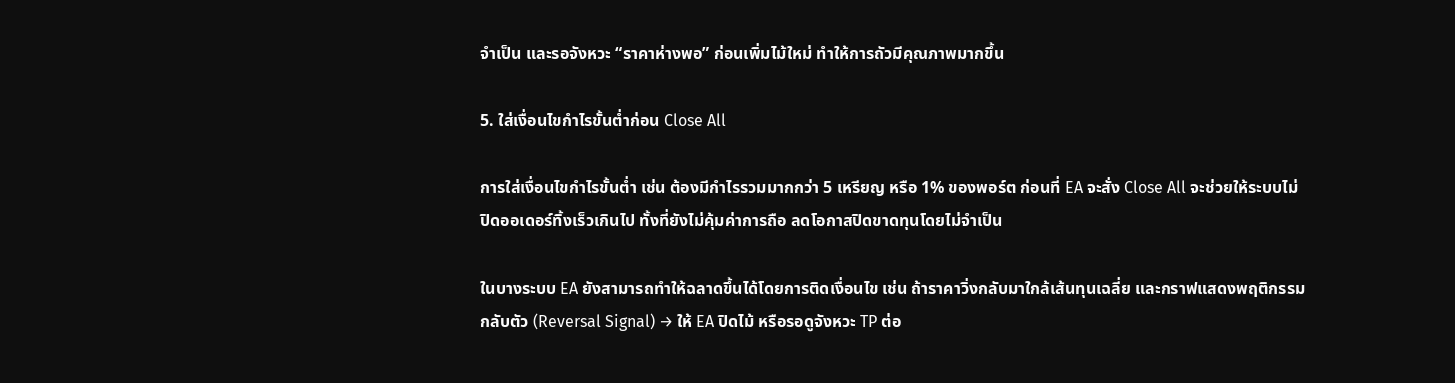จำเป็น และรอจังหวะ “ราคาห่างพอ” ก่อนเพิ่มไม้ใหม่ ทำให้การถัวมีคุณภาพมากขึ้น

5. ใส่เงื่อนไขกำไรขั้นต่ำก่อน Close All

การใส่เงื่อนไขกำไรขั้นต่ำ เช่น ต้องมีกำไรรวมมากกว่า 5 เหรียญ หรือ 1% ของพอร์ต ก่อนที่ EA จะสั่ง Close All จะช่วยให้ระบบไม่ปิดออเดอร์ทิ้งเร็วเกินไป ทั้งที่ยังไม่คุ้มค่าการถือ ลดโอกาสปิดขาดทุนโดยไม่จำเป็น

ในบางระบบ EA ยังสามารถทำให้ฉลาดขึ้นได้โดยการติดเงื่อนไข เช่น ถ้าราคาวิ่งกลับมาใกล้เส้นทุนเฉลี่ย และกราฟแสดงพฤติกรรมกลับตัว (Reversal Signal) → ให้ EA ปิดไม้ หรือรอดูจังหวะ TP ต่อ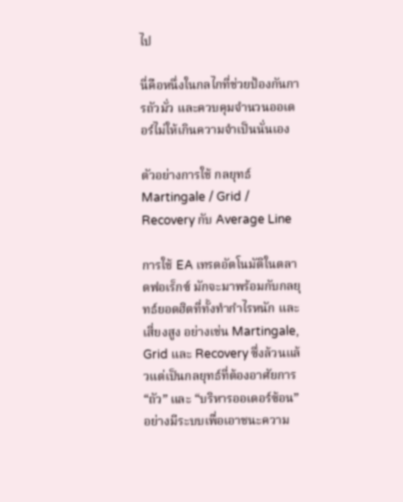ไป

นี่คือหนึ่งในกลไกที่ช่วยป้องกันการถัวมั่ว และควบคุมจำนวนออเดอร์ไม่ให้เกินความจำเป็นนั่นเอง

ตัวอย่างการใช้ กลยุทธ์ Martingale / Grid / Recovery กับ Average Line

การใช้ EA เทรดอัตโนมัติในตลาดฟอเร็กซ์ มักจะมาพร้อมกับกลยุทธ์ยอดฮิตที่ทั้งทำกำไรหนัก และเสี่ยงสูง อย่างเช่น Martingale, Grid และ Recovery ซึ่งล้วนแล้วแต่เป็นกลยุทธ์ที่ต้องอาศัยการ “ถัว” และ “บริหารออเดอร์ซ้อน” อย่างมีระบบเพื่อเอาชนะความ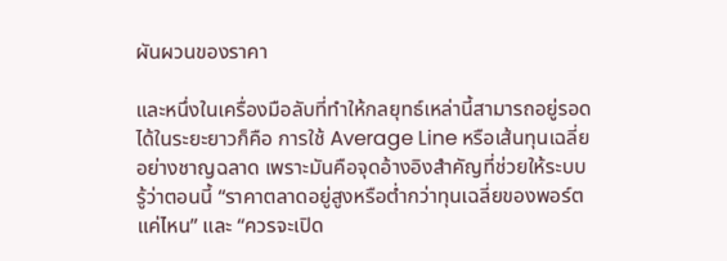ผันผวนของราคา

และหนึ่งในเครื่องมือลับที่ทำให้กลยุทธ์เหล่านี้สามารถอยู่รอดได้ในระยะยาวก็คือ การใช้ Average Line หรือเส้นทุนเฉลี่ยอย่างชาญฉลาด เพราะมันคือจุดอ้างอิงสำคัญที่ช่วยให้ระบบรู้ว่าตอนนี้ “ราคาตลาดอยู่สูงหรือต่ำกว่าทุนเฉลี่ยของพอร์ตแค่ไหน” และ “ควรจะเปิด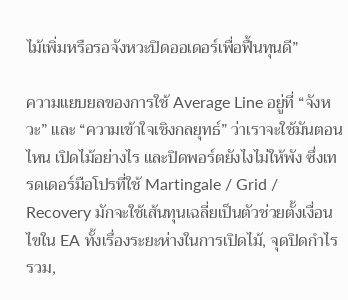ไม้เพิ่มหรือรอจังหวะปิดออเดอร์เพื่อฟื้นทุนดี”

ความแยบยลของการใช้ Average Line อยู่ที่ “จังหวะ” และ “ความเข้าใจเชิงกลยุทธ์” ว่าเราจะใช้มันตอนไหน เปิดไม้อย่างไร และปิดพอร์ตยังไงไม่ให้พัง ซึ่งเทรดเดอร์มือโปรที่ใช้ Martingale / Grid / Recovery มักจะใช้เส้นทุนเฉลี่ยเป็นตัวช่วยตั้งเงื่อนไขใน EA ทั้งเรื่องระยะห่างในการเปิดไม้, จุดปิดกำไรรวม,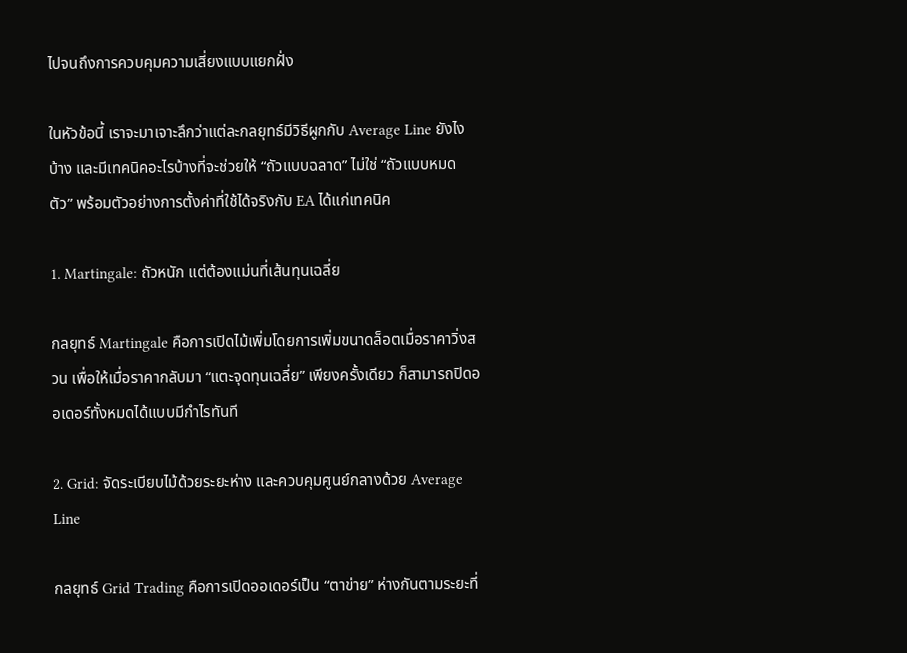ไปจนถึงการควบคุมความเสี่ยงแบบแยกฝั่ง

ในหัวข้อนี้ เราจะมาเจาะลึกว่าแต่ละกลยุทธ์มีวิธีผูกกับ Average Line ยังไงบ้าง และมีเทคนิคอะไรบ้างที่จะช่วยให้ “ถัวแบบฉลาด” ไม่ใช่ “ถัวแบบหมดตัว” พร้อมตัวอย่างการตั้งค่าที่ใช้ได้จริงกับ EA ได้แก่เทคนิค

1. Martingale: ถัวหนัก แต่ต้องแม่นที่เส้นทุนเฉลี่ย

กลยุทธ์ Martingale คือการเปิดไม้เพิ่มโดยการเพิ่มขนาดล็อตเมื่อราคาวิ่งสวน เพื่อให้เมื่อราคากลับมา “แตะจุดทุนเฉลี่ย” เพียงครั้งเดียว ก็สามารถปิดออเดอร์ทั้งหมดได้แบบมีกำไรทันที

2. Grid: จัดระเบียบไม้ด้วยระยะห่าง และควบคุมศูนย์กลางด้วย Average Line

กลยุทธ์ Grid Trading คือการเปิดออเดอร์เป็น “ตาข่าย” ห่างกันตามระยะที่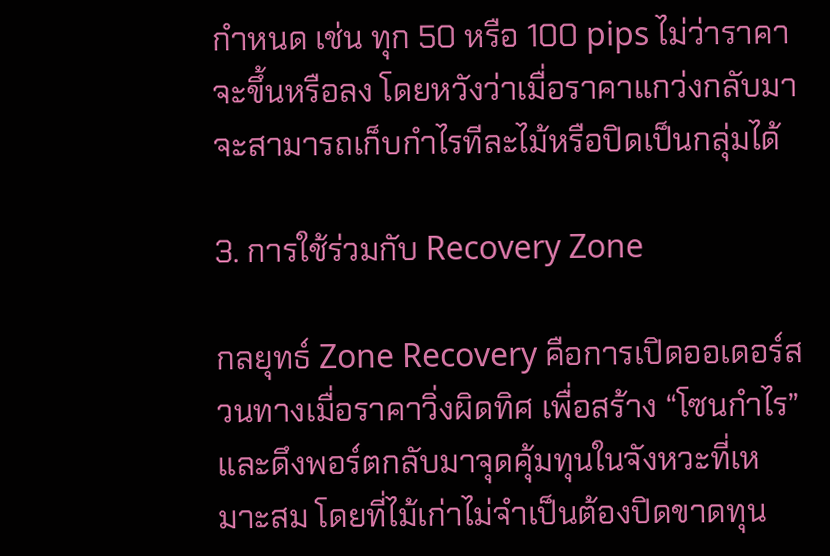กำหนด เช่น ทุก 50 หรือ 100 pips ไม่ว่าราคาจะขึ้นหรือลง โดยหวังว่าเมื่อราคาแกว่งกลับมา จะสามารถเก็บกำไรทีละไม้หรือปิดเป็นกลุ่มได้

3. การใช้ร่วมกับ Recovery Zone

กลยุทธ์ Zone Recovery คือการเปิดออเดอร์สวนทางเมื่อราคาวิ่งผิดทิศ เพื่อสร้าง “โซนกำไร” และดึงพอร์ตกลับมาจุดคุ้มทุนในจังหวะที่เหมาะสม โดยที่ไม้เก่าไม่จำเป็นต้องปิดขาดทุน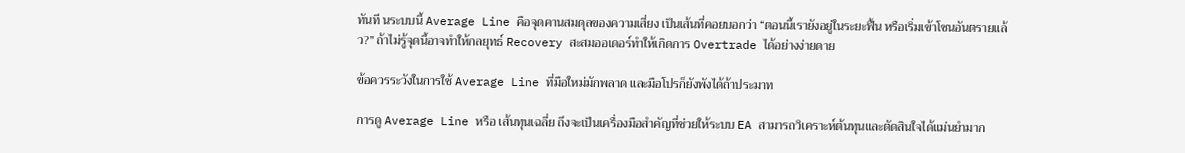ทันที นระบบนี้ Average Line คือจุดคานสมดุลของความเสี่ยง เป็นเส้นที่คอยบอกว่า “ตอนนี้เรายังอยู่ในระยะฟื้น หรือเริ่มเข้าโซนอันตรายแล้ว?” ถ้าไม่รู้จุดนี้อาจทำให้กลยุทธ์ Recovery สะสมออเดอร์ทำให้เกิดการ Overtrade ได้อย่างง่ายดาย

ข้อควรระวังในการใช้ Average Line ที่มือใหม่มักพลาด และมือโปรก็ยังพังได้ถ้าประมาท

การดู Average Line หรือ เส้นทุนเฉลี่ย ถึงจะเป็นเครื่องมือสำคัญที่ช่วยให้ระบบ EA สามารถวิเคราะห์ต้นทุนและตัดสินใจได้แม่นยำมาก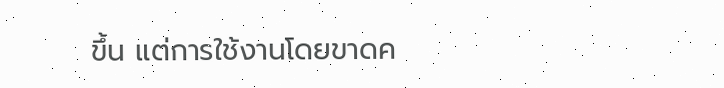ขึ้น แต่การใช้งานโดยขาดค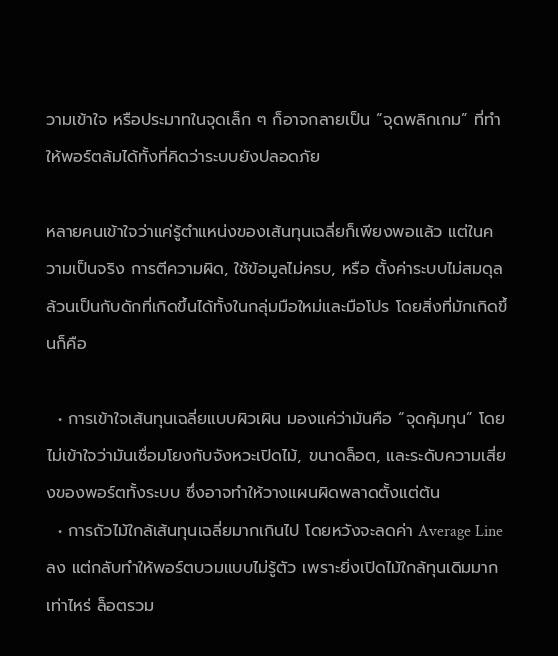วามเข้าใจ หรือประมาทในจุดเล็ก ๆ ก็อาจกลายเป็น “จุดพลิกเกม” ที่ทำให้พอร์ตล้มได้ทั้งที่คิดว่าระบบยังปลอดภัย

หลายคนเข้าใจว่าแค่รู้ตำแหน่งของเส้นทุนเฉลี่ยก็เพียงพอแล้ว แต่ในความเป็นจริง การตีความผิด, ใช้ข้อมูลไม่ครบ, หรือ ตั้งค่าระบบไม่สมดุล ล้วนเป็นกับดักที่เกิดขึ้นได้ทั้งในกลุ่มมือใหม่และมือโปร โดยสิ่งที่มักเกิดขึ้นก็คือ

  • การเข้าใจเส้นทุนเฉลี่ยแบบผิวเผิน มองแค่ว่ามันคือ “จุดคุ้มทุน” โดยไม่เข้าใจว่ามันเชื่อมโยงกับจังหวะเปิดไม้, ขนาดล็อต, และระดับความเสี่ยงของพอร์ตทั้งระบบ ซึ่งอาจทำให้วางแผนผิดพลาดตั้งแต่ต้น
  • การถัวไม้ใกล้เส้นทุนเฉลี่ยมากเกินไป โดยหวังจะลดค่า Average Line ลง แต่กลับทำให้พอร์ตบวมแบบไม่รู้ตัว เพราะยิ่งเปิดไม้ใกล้ทุนเดิมมากเท่าไหร่ ล็อตรวม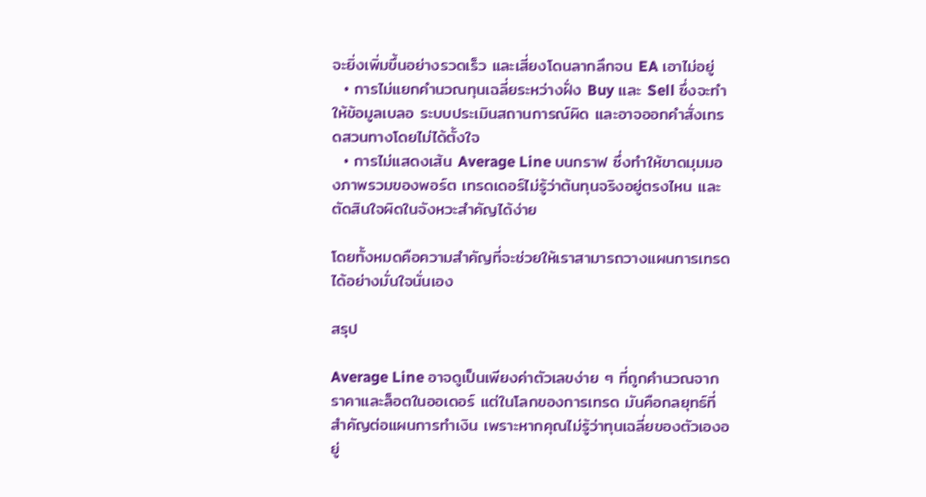จะยิ่งเพิ่มขึ้นอย่างรวดเร็ว และเสี่ยงโดนลากลึกจน EA เอาไม่อยู่
  • การไม่แยกคำนวณทุนเฉลี่ยระหว่างฝั่ง Buy และ Sell ซึ่งจะทำให้ข้อมูลเบลอ ระบบประเมินสถานการณ์ผิด และอาจออกคำสั่งเทรดสวนทางโดยไม่ได้ตั้งใจ
  • การไม่แสดงเส้น Average Line บนกราฟ ซึ่งทำให้ขาดมุมมองภาพรวมของพอร์ต เทรดเดอร์ไม่รู้ว่าต้นทุนจริงอยู่ตรงไหน และตัดสินใจผิดในจังหวะสำคัญได้ง่าย

โดยทั้งหมดคือความสำคัญที่จะช่วยให้เราสามารถวางแผนการเทรดได้อย่างมั่นใจนั่นเอง

สรุป

Average Line อาจดูเป็นเพียงค่าตัวเลขง่าย ๆ ที่ถูกคำนวณจากราคาและล็อตในออเดอร์ แต่ในโลกของการเทรด มันคือกลยุทธ์ที่สำคัญต่อแผนการทำเงิน เพราะหากคุณไม่รู้ว่าทุนเฉลี่ยของตัวเองอยู่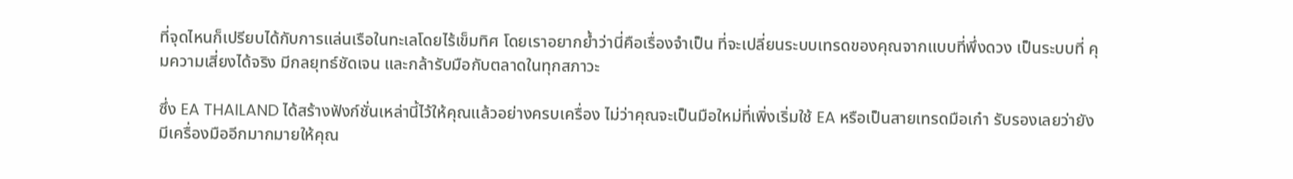ที่จุดไหนก็เปรียบได้กับการแล่นเรือในทะเลโดยไร้เข็มทิศ โดยเราอยากย้ำว่านี่คือเรื่องจำเป็น ที่จะเปลี่ยนระบบเทรดของคุณจากแบบที่พึ่งดวง เป็นระบบที่ คุมความเสี่ยงได้จริง มีกลยุทธ์ชัดเจน และกล้ารับมือกับตลาดในทุกสภาวะ

ซึ่ง EA THAILAND ได้สร้างฟังก์ชั่นเหล่านี้ไว้ให้คุณแล้วอย่างครบเครื่อง ไม่ว่าคุณจะเป็นมือใหม่ที่เพิ่งเริ่มใช้ EA หรือเป็นสายเทรดมือเก๋า รับรองเลยว่ายังมีเครื่องมืออีกมากมายให้คุณ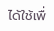ได้ใช้เพื่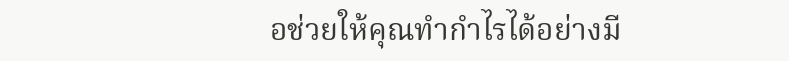อช่วยให้คุณทำกำไรได้อย่างมี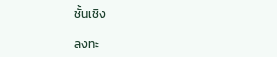ชั้นเชิง

ลงทะ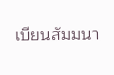เบียนสัมมนา